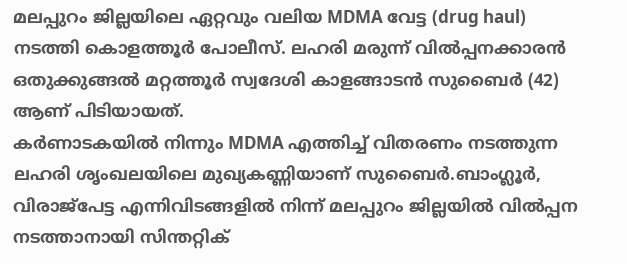മലപ്പുറം ജില്ലയിലെ ഏറ്റവും വലിയ MDMA വേട്ട (drug haul) നടത്തി കൊളത്തൂര്‍ പോലീസ്. ലഹരി മരുന്ന് വില്‍പ്പനക്കാരന്‍ ഒതുക്കുങ്ങല്‍ മറ്റത്തൂര്‍ സ്വദേശി കാളങ്ങാടന്‍ സുബൈര്‍ (42) ആണ് പിടിയായത്.
കര്‍ണാടകയില്‍ നിന്നും MDMA എത്തിച്ച് വിതരണം നടത്തുന്ന ലഹരി ശൃംഖലയിലെ മുഖ്യകണ്ണിയാണ് സുബൈര്‍.ബാംഗ്ലൂര്‍, വിരാജ്‌പേട്ട എന്നിവിടങ്ങളില്‍ നിന്ന് മലപ്പുറം ജില്ലയില്‍ വില്‍പ്പന നടത്താനായി സിന്തറ്റിക്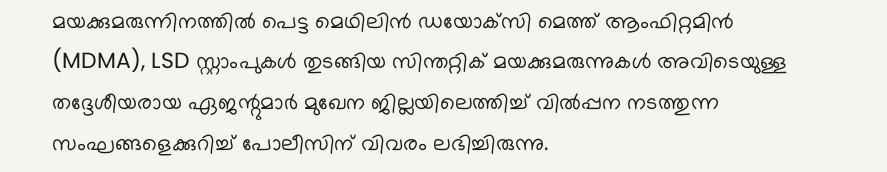മയക്കുമരുന്നിനത്തില്‍ പെട്ട മെഥിലിന്‍ ഡയോക്‌സി മെത്ത് ആംഫിറ്റമിന്‍ (MDMA), LSD സ്റ്റാംപുകള്‍ തുടങ്ങിയ സിന്തറ്റിക് മയക്കുമരുന്നുകള്‍ അവിടെയുള്ള തദ്ദേശീയരായ ഏജന്റുമാര്‍ മുഖേന ജില്ലയിലെത്തിച്ച് വില്‍പ്പന നടത്തുന്ന സംഘങ്ങളെക്കുറിച്ച് പോലീസിന് വിവരം ലഭിച്ചിരുന്നു.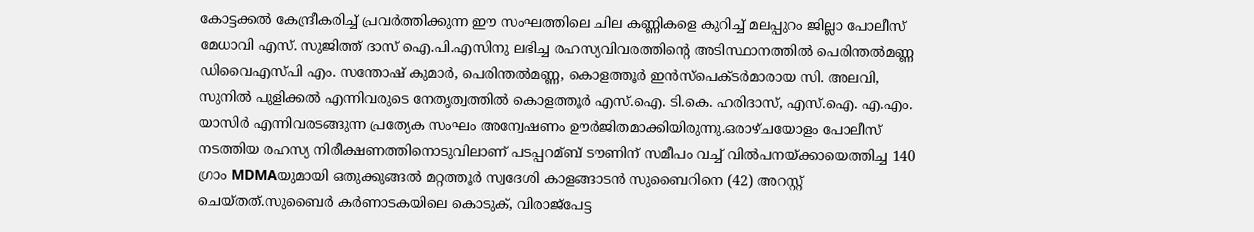കോട്ടക്കല്‍ കേന്ദ്രീകരിച്ച് പ്രവര്‍ത്തിക്കുന്ന ഈ സംഘത്തിലെ ചില കണ്ണികളെ കുറിച്ച് മലപ്പുറം ജില്ലാ പോലീസ് മേധാവി എസ്. സുജിത്ത് ദാസ് ഐ.പി.എസിനു ലഭിച്ച രഹസ്യവിവരത്തിന്റെ അടിസ്ഥാനത്തില്‍ പെരിന്തല്‍മണ്ണ ഡിവൈഎസ്പി എം. സന്തോഷ് കുമാര്‍, പെരിന്തല്‍മണ്ണ, കൊളത്തൂര്‍ ഇന്‍സ്‌പെക്ടര്‍മാരായ സി. അലവി, സുനില്‍ പുളിക്കല്‍ എന്നിവരുടെ നേതൃത്വത്തില്‍ കൊളത്തൂര്‍ എസ്.ഐ. ടി.കെ. ഹരിദാസ്, എസ്.ഐ. എ.എം. യാസിര്‍ എന്നിവരടങ്ങുന്ന പ്രത്യേക സംഘം അന്വേഷണം ഊര്‍ജിതമാക്കിയിരുന്നു.ഒരാഴ്ചയോളം പോലീസ് നടത്തിയ രഹസ്യ നിരീക്ഷണത്തിനൊടുവിലാണ് പടപ്പറമ്ബ് ടൗണിന് സമീപം വച്ച് വില്‍പനയ്ക്കായെത്തിച്ച 140 ഗ്രാം MDMAയുമായി ഒതുക്കുങ്ങല്‍ മറ്റത്തൂര്‍ സ്വദേശി കാളങ്ങാടന്‍ സുബൈറിനെ (42) അറസ്റ്റ് ചെയ്തത്.സുബൈര്‍ കര്‍ണാടകയിലെ കൊടുക്, വിരാജ്‌പേട്ട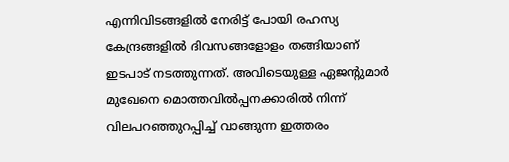എന്നിവിടങ്ങളില്‍ നേരിട്ട് പോയി രഹസ്യ കേന്ദ്രങ്ങളില്‍ ദിവസങ്ങളോളം തങ്ങിയാണ് ഇടപാട് നടത്തുന്നത്. അവിടെയുള്ള ഏജന്റുമാര്‍ മുഖേനെ മൊത്തവില്‍പ്പനക്കാരില്‍ നിന്ന് വിലപറഞ്ഞുറപ്പിച്ച് വാങ്ങുന്ന ഇത്തരം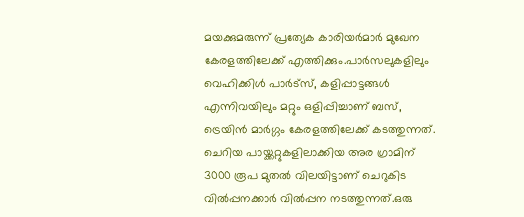മയക്കുമരുന്ന് പ്രത്യേക കാരിയര്‍മാര്‍ മുഖേന കേരളത്തിലേക്ക് എത്തിക്കും.പാര്‍സലുകളിലും വെഹിക്കിള്‍ പാര്‍ട്‌സ്, കളിപ്പാട്ടങ്ങള്‍ എന്നിവയിലും മറ്റും ഒളിപ്പിച്ചാണ് ബസ്, ട്രെയിന്‍ മാര്‍ഗ്ഗം കേരളത്തിലേക്ക് കടത്തുന്നത്. ചെറിയ പായ്ക്കറ്റുകളിലാക്കിയ അര ഗ്രാമിന് 3000 രൂപ മുതല്‍ വിലയിട്ടാണ് ചെറുകിട വില്‍പ്പനക്കാര്‍ വില്‍പ്പന നടത്തുന്നത്.ഒരു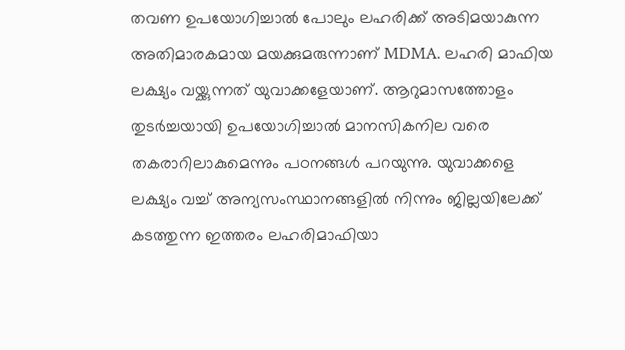തവണ ഉപയോഗിച്ചാല്‍ പോലും ലഹരിക്ക് അടിമയാകുന്ന അതിമാരകമായ മയക്കുമരുന്നാണ് MDMA. ലഹരി മാഫിയ ലക്ഷ്യം വയ്ക്കുന്നത് യുവാക്കളേയാണ്. ആറുമാസത്തോളം തുടര്‍ച്ചയായി ഉപയോഗിച്ചാല്‍ മാനസികനില വരെ തകരാറിലാകുമെന്നും പഠനങ്ങള്‍ പറയുന്നു. യുവാക്കളെ ലക്ഷ്യം വച്ച് അന്യസംസ്ഥാനങ്ങളില്‍ നിന്നും ജില്ലയിലേക്ക് കടത്തുന്ന ഇത്തരം ലഹരിമാഫിയാ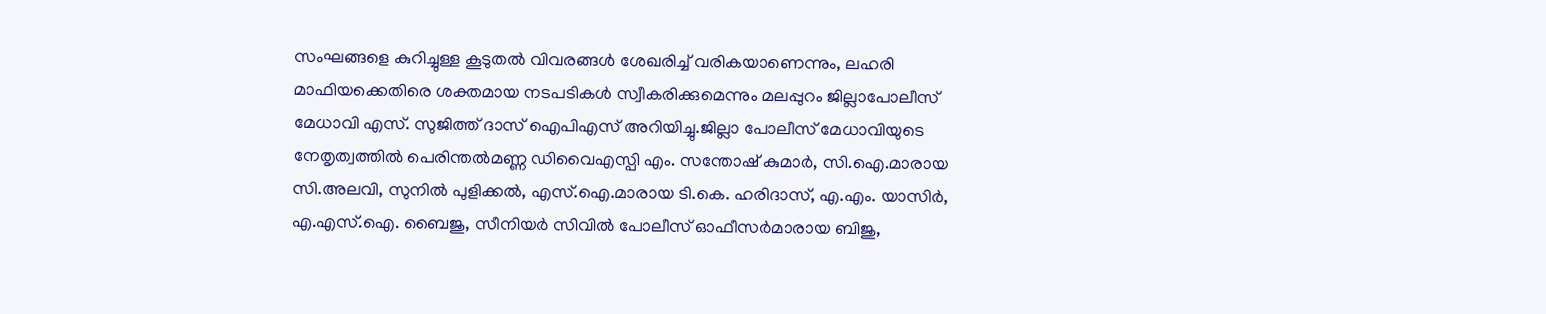സംഘങ്ങളെ കുറിച്ചുള്ള കൂടുതല്‍ വിവരങ്ങള്‍ ശേഖരിച്ച് വരികയാണെന്നും, ലഹരി മാഫിയക്കെതിരെ ശക്തമായ നടപടികള്‍ സ്വീകരിക്കുമെന്നും മലപ്പുറം ജില്ലാപോലീസ് മേധാവി എസ്. സുജിത്ത് ദാസ് ഐപിഎസ് അറിയിച്ചു.ജില്ലാ പോലീസ് മേധാവിയുടെ നേതൃത്വത്തില്‍ പെരിന്തല്‍മണ്ണ ഡിവൈഎസ്പി എം. സന്തോഷ് കുമാര്‍, സി.ഐ.മാരായ സി.അലവി, സുനില്‍ പുളിക്കല്‍, എസ്.ഐ.മാരായ ടി.കെ. ഹരിദാസ്, എ.എം. യാസിര്‍, എ.എസ്.ഐ. ബൈജു, സീനിയര്‍ സിവില്‍ പോലീസ് ഓഫീസര്‍മാരായ ബിജു,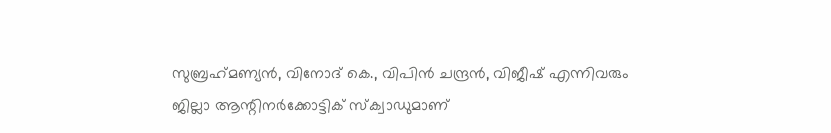സുബ്രഹ്‌മണ്യന്‍, വിനോദ് കെ., വിപിന്‍ ചന്ദ്രന്‍, വിജീഷ് എന്നിവരും ജില്ലാ ആന്റിനര്‍ക്കോട്ടിക് സ്‌ക്വാഡുമാണ്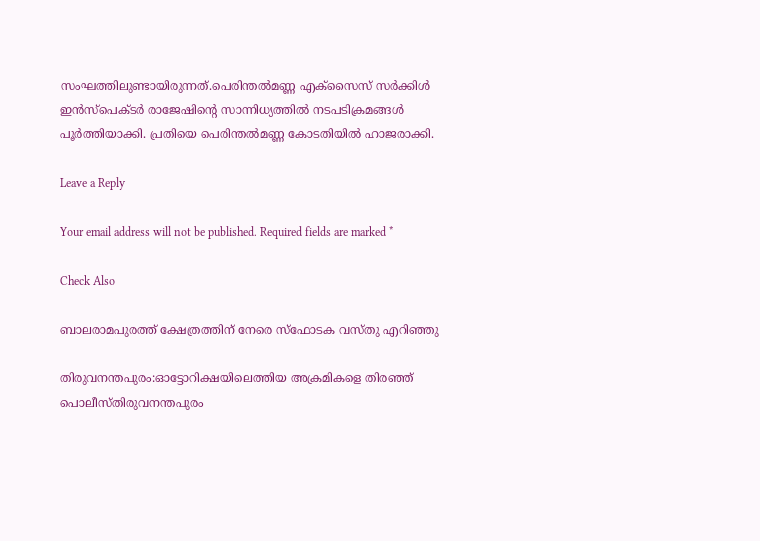സംഘത്തിലുണ്ടായിരുന്നത്.പെരിന്തല്‍മണ്ണ എക്‌സൈസ് സര്‍ക്കിള്‍ ഇന്‍സ്‌പെക്ടര്‍ രാജേഷിന്റെ സാന്നിധ്യത്തില്‍ നടപടിക്രമങ്ങള്‍ പൂര്‍ത്തിയാക്കി. പ്രതിയെ പെരിന്തല്‍മണ്ണ കോടതിയില്‍ ഹാജരാക്കി.

Leave a Reply

Your email address will not be published. Required fields are marked *

Check Also

ബാലരാമപുരത്ത് ക്ഷേത്രത്തിന് നേരെ സ്‌ഫോടക വസ്തു എറിഞ്ഞു

തിരുവനന്തപുരം:ഓട്ടോറിക്ഷയിലെത്തിയ അക്രമികളെ തിരഞ്ഞ് പൊലീസ്തിരുവനന്തപുരം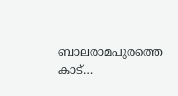ബാലരാമപുരത്തെ കാട്…